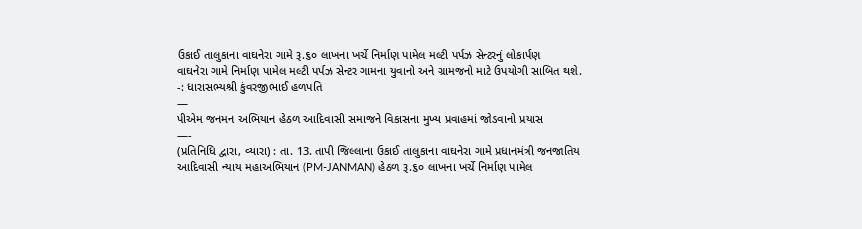ઉકાઈ તાલુકાના વાઘનેરા ગામે રૂ.૬૦ લાખના ખર્ચે નિર્માણ પામેલ મલ્ટી પર્પઝ સેન્ટરનું લોકાર્પણ
વાઘનેરા ગામે નિર્માણ પામેલ મલ્ટી પર્પઝ સેન્ટર ગામના યુવાનો અને ગ્રામજનો માટે ઉપયોગી સાબિત થશે. -: ધારાસભ્યશ્રી કુંવરજીભાઈ હળપતિ
—
પીએમ જનમન અભિયાન હેઠળ આદિવાસી સમાજને વિકાસના મુખ્ય પ્રવાહમાં જોડવાનો પ્રયાસ
—-
(પ્રતિનિધિ દ્વારા, વ્યારા) : તા. 13. તાપી જિલ્લાના ઉકાઈ તાલુકાના વાઘનેરા ગામે પ્રધાનમંત્રી જનજાતિય આદિવાસી ન્યાય મહાઅભિયાન (PM-JANMAN) હેઠળ રૂ.૬૦ લાખના ખર્ચે નિર્માણ પામેલ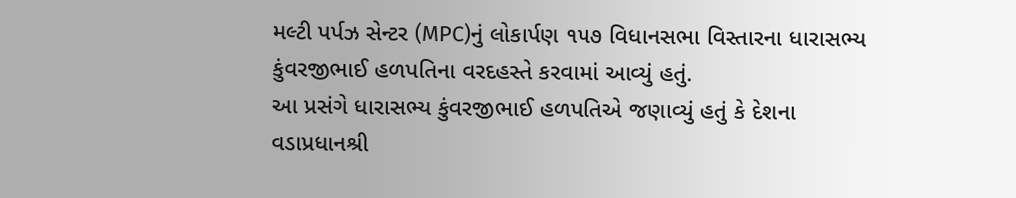મલ્ટી પર્પઝ સેન્ટર (MPC)નું લોકાર્પણ ૧૫૭ વિધાનસભા વિસ્તારના ધારાસભ્ય કુંવરજીભાઈ હળપતિના વરદહસ્તે કરવામાં આવ્યું હતું.
આ પ્રસંગે ધારાસભ્ય કુંવરજીભાઈ હળપતિએ જણાવ્યું હતું કે દેશના વડાપ્રધાનશ્રી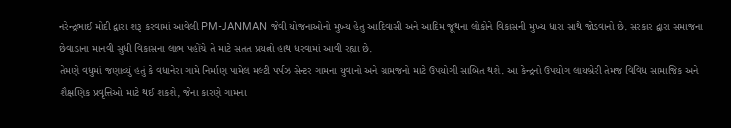નરેન્દ્રભાઈ મોદી દ્વારા શરૂ કરવામાં આવેલી PM-JANMAN જેવી યોજનાઓનો મુખ્ય હેતુ આદિવાસી અને આદિમ જૂથના લોકોને વિકાસની મુખ્ય ધારા સાથે જોડવાનો છે. સરકાર દ્વારા સમાજના છેવાડાના માનવી સુધી વિકાસના લાભ પહોંચે તે માટે સતત પ્રયત્નો હાથ ધરવામાં આવી રહ્યા છે.
તેમણે વધુમાં જણાવ્યું હતું કે વધાનેરા ગામે નિર્માણ પામેલ મલ્ટી પર્પઝ સેન્ટર ગામના યુવાનો અને ગ્રામજનો માટે ઉપયોગી સાબિત થશે. આ કેન્દ્રનો ઉપયોગ લાયબ્રેરી તેમજ વિવિધ સામાજિક અને શૈક્ષણિક પ્રવૃત્તિઓ માટે થઈ શકશે, જેના કારણે ગામના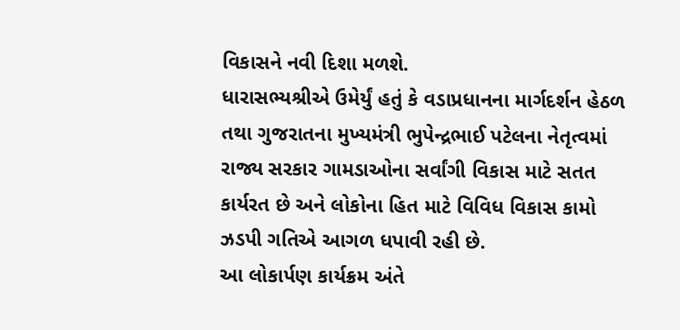વિકાસને નવી દિશા મળશે.
ધારાસભ્યશ્રીએ ઉમેર્યું હતું કે વડાપ્રધાનના માર્ગદર્શન હેઠળ તથા ગુજરાતના મુખ્યમંત્રી ભુપેન્દ્રભાઈ પટેલના નેતૃત્વમાં રાજ્ય સરકાર ગામડાઓના સર્વાંગી વિકાસ માટે સતત કાર્યરત છે અને લોકોના હિત માટે વિવિધ વિકાસ કામો ઝડપી ગતિએ આગળ ધપાવી રહી છે.
આ લોકાર્પણ કાર્યક્રમ અંતે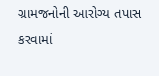ગ્રામજનોની આરોગ્ય તપાસ કરવામાં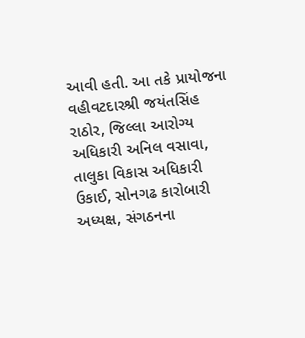આવી હતી. આ તકે પ્રાયોજના વહીવટદારશ્રી જયંતસિંહ રાઠોર, જિલ્લા આરોગ્ય અધિકારી અનિલ વસાવા, તાલુકા વિકાસ અધિકારી ઉકાઈ, સોનગઢ કારોબારી અધ્યક્ષ, સંગઠનના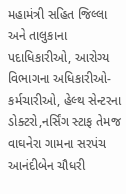મહામંત્રી સહિત જિલ્લા અને તાલુકાના પદાધિકારીઓ, આરોગ્ય વિભાગના અધિકારીઓ-કર્મચારીઓ, હેલ્થ સેન્ટરના ડોક્ટરો,નર્સિંગ સ્ટાફ તેમજ વાઘનેરા ગામના સરપંચ આનંદીબેન ચૌધરી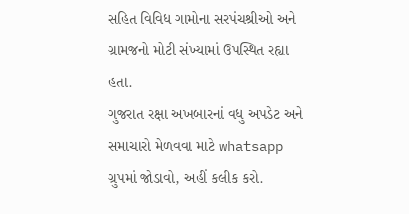સહિત વિવિધ ગામોના સરપંચશ્રીઓ અને ગ્રામજનો મોટી સંખ્યામાં ઉપસ્થિત રહ્યા હતા.
ગુજરાત રક્ષા અખબારનાં વધુ અપડેટ અને સમાચારો મેળવવા માટે whatsapp ગ્રુપમાં જોડાવો, અહીં કલીક કરો.